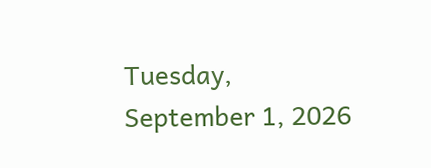Tuesday, September 1, 2026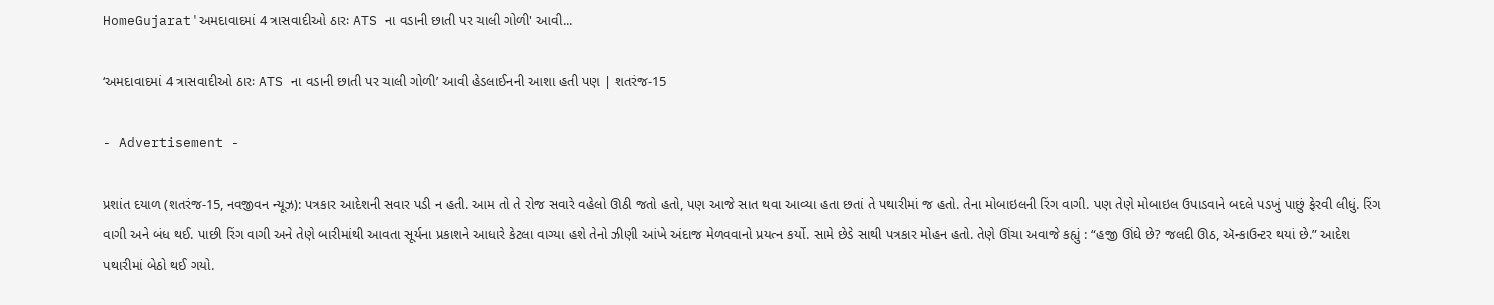HomeGujarat'અમદાવાદમાં 4 ત્રાસવાદીઓ ઠારઃ ATS ના વડાની છાતી પર ચાલી ગોળી' આવી...

‘અમદાવાદમાં 4 ત્રાસવાદીઓ ઠારઃ ATS ના વડાની છાતી પર ચાલી ગોળી’ આવી હેડલાઈનની આશા હતી પણ | શતરંજ-15

- Advertisement -

પ્રશાંત દયાળ (શતરંજ-15, નવજીવન ન્યૂઝ): પત્રકાર આદેશની સવાર પડી ન હતી. આમ તો તે રોજ સવારે વહેલો ઊઠી જતો હતો, પણ આજે સાત થવા આવ્યા હતા છતાં તે પથારીમાં જ હતો. તેના મોબાઇલની રિંગ વાગી. પણ તેણે મોબાઇલ ઉપાડવાને બદલે પડખું પાછું ફેરવી લીધું. રિંગ વાગી અને બંધ થઈ. પાછી રિંગ વાગી અને તેણે બારીમાંથી આવતા સૂર્યના પ્રકાશને આધારે કેટલા વાગ્યા હશે તેનો ઝીણી આંખે અંદાજ મેળવવાનો પ્રયત્ન કર્યો. સામે છેડે સાથી પત્રકાર મોહન હતો. તેણે ઊંચા અવાજે કહ્યું : “હજી ઊંઘે છે? જલદી ઊઠ, ઍન્કાઉન્ટર થયાં છે.” આદેશ પથારીમાં બેઠો થઈ ગયો.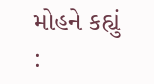મોહને કહ્યું :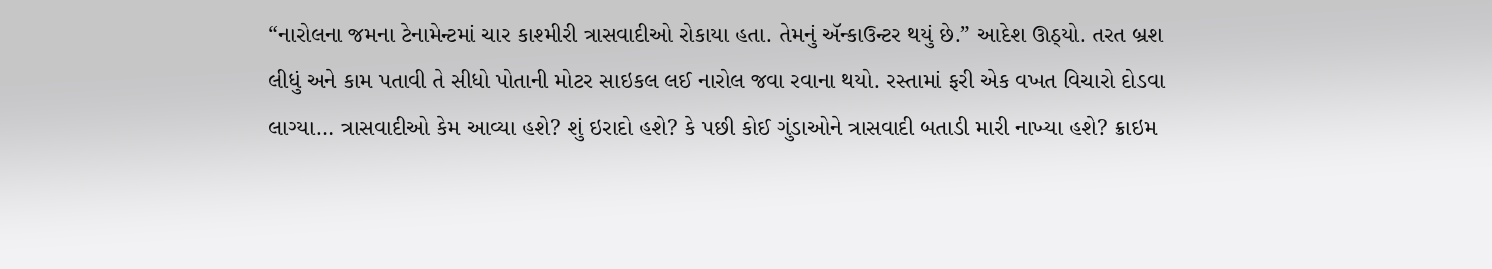“નારોલના જમના ટેનામેન્ટમાં ચાર કાશ્મીરી ત્રાસવાદીઓ રોકાયા હતા. તેમનું ઍન્કાઉન્ટર થયું છે.” આદેશ ઊઠ્યો. તરત બ્રશ લીધું અને કામ પતાવી તે સીધો પોતાની મોટર સાઇકલ લઈ નારોલ જવા રવાના થયો. રસ્તામાં ફરી એક વખત વિચારો દોડવા લાગ્યા… ત્રાસવાદીઓ કેમ આવ્યા હશે? શું ઇરાદો હશે? કે પછી કોઈ ગુંડાઓને ત્રાસવાદી બતાડી મારી નાખ્યા હશે? ક્રાઇમ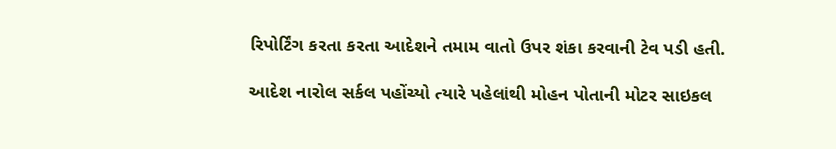રિપોર્ટિંગ કરતા કરતા આદેશને તમામ વાતો ઉપર શંકા કરવાની ટેવ પડી હતી.

આદેશ નારોલ સર્કલ પહોંચ્યો ત્યારે પહેલાંથી મોહન પોતાની મોટર સાઇકલ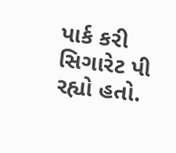પાર્ક કરી સિગારેટ પી રહ્યો હતો.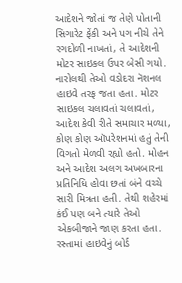આદેશને જોતાં જ તેણે પોતાની સિગારેટ ફેંકી અને પગ નીચે તેને રગદોળી નાખતાં, તે આદેશની મોટર સાઇકલ ઉપર બેસી ગયો. નારોલથી તેઓ વડોદરા નૅશનલ હાઇવે તરફ જતા હતા. મોટર સાઇકલ ચલાવતાં ચલાવતાં, આદેશ કેવી રીતે સમાચાર મળ્યા, કોણ કોણ ઑપરેશનમાં હતું તેની વિગતો મેળવી રહ્યો હતો. મોહન અને આદેશ અલગ અખબારના પ્રતિનિધિ હોવા છતાં બંને વચ્ચે સારી મિત્રતા હતી. તેથી શહેરમાં કંઈ પણ બને ત્યારે તેઓ એકબીજાને જાણ કરતા હતા. રસ્તામાં હાઇવેનું બોર્ડ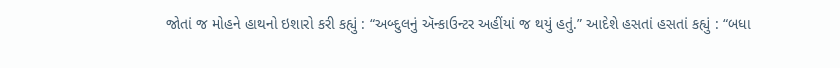જોતાં જ મોહને હાથનો ઇશારો કરી કહ્યું : “અબ્દુલનું ઍન્કાઉન્ટર અહીંયાં જ થયું હતું.” આદેશે હસતાં હસતાં કહ્યું : “બધા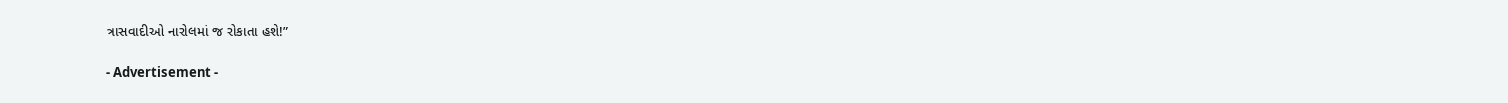ત્રાસવાદીઓ નારોલમાં જ રોકાતા હશે!”

- Advertisement -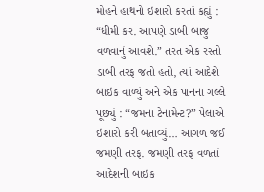મોહને હાથનો ઇશારો કરતાં કહ્યું : “ધીમી કર. આપણે ડાબી બાજુ વળવાનું આવશે.” તરત એક રસ્તો ડાબી તરફ જતો હતો, ત્યાં આદેશે બાઇક વાળ્યું અને એક પાનના ગલ્લે પૂછ્યું : “જમના ટેનામેન્ટ?” પેલાએ ઇશારો કરી બતાવ્યું… આગળ જઈ જમણી તરફ. જમણી તરફ વળતાં આદેશની બાઇક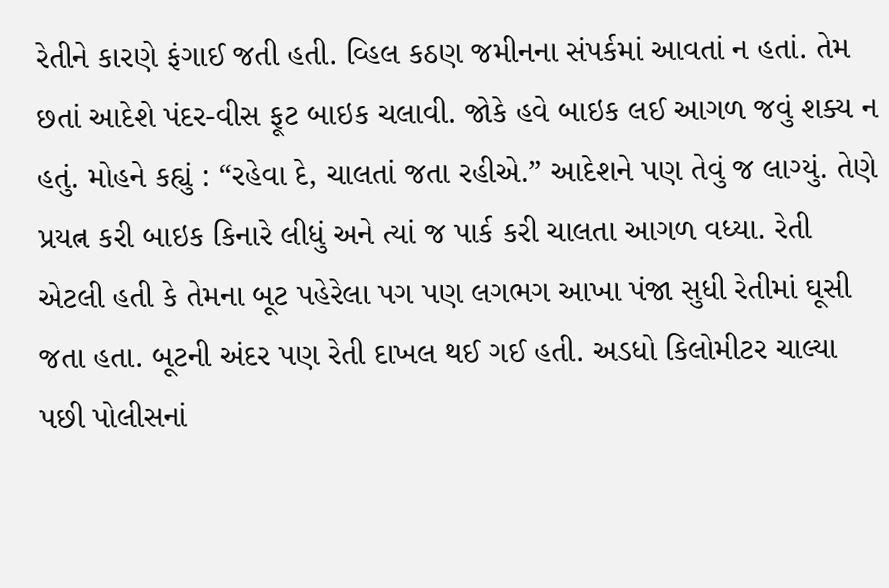રેતીને કારણે ફંગાઈ જતી હતી. વ્હિલ કઠણ જમીનના સંપર્કમાં આવતાં ન હતાં. તેમ છતાં આદેશે પંદર-વીસ ફૂટ બાઇક ચલાવી. જોકે હવે બાઇક લઈ આગળ જવું શક્ય ન હતું. મોહને કહ્યું : “રહેવા દે, ચાલતાં જતા રહીએ.” આદેશને પણ તેવું જ લાગ્યું. તેણે પ્રયત્ન કરી બાઇક કિનારે લીધું અને ત્યાં જ પાર્ક કરી ચાલતા આગળ વધ્યા. રેતી એટલી હતી કે તેમના બૂટ પહેરેલા પગ પણ લગભગ આખા પંજા સુધી રેતીમાં ઘૂસી જતા હતા. બૂટની અંદર પણ રેતી દાખલ થઈ ગઈ હતી. અડધો કિલોમીટર ચાલ્યા પછી પોલીસનાં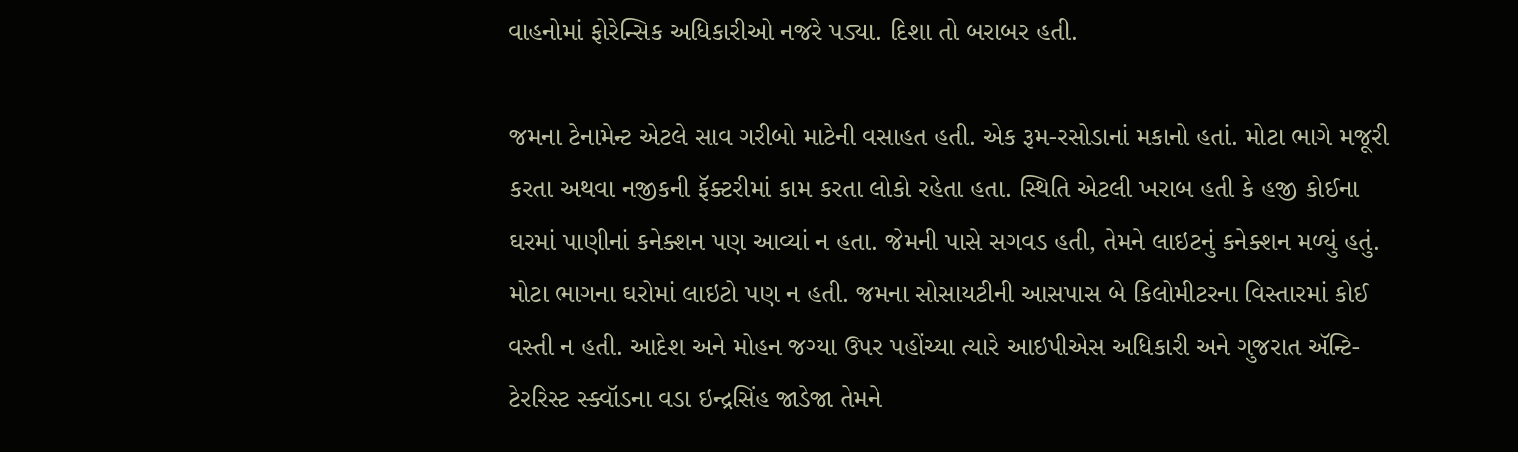વાહનોમાં ફોરેન્સિક અધિકારીઓ નજરે પડ્યા. દિશા તો બરાબર હતી.

જમના ટેનામેન્ટ એટલે સાવ ગરીબો માટેની વસાહત હતી. એક રૂમ-રસોડાનાં મકાનો હતાં. મોટા ભાગે મજૂરી કરતા અથવા નજીકની ફૅક્ટરીમાં કામ કરતા લોકો રહેતા હતા. સ્થિતિ એટલી ખરાબ હતી કે હજી કોઈના ઘરમાં પાણીનાં કનેક્શન પણ આવ્યાં ન હતા. જેમની પાસે સગવડ હતી, તેમને લાઇટનું કનેક્શન મળ્યું હતું. મોટા ભાગના ઘરોમાં લાઇટો પણ ન હતી. જમના સોસાયટીની આસપાસ બે કિલોમીટરના વિસ્તારમાં કોઈ વસ્તી ન હતી. આદેશ અને મોહન જગ્યા ઉપર પહોંચ્યા ત્યારે આઇપીએસ અધિકારી અને ગુજરાત ઍન્ટિ-ટેરરિસ્ટ સ્ક્વૉડના વડા ઇન્દ્રસિંહ જાડેજા તેમને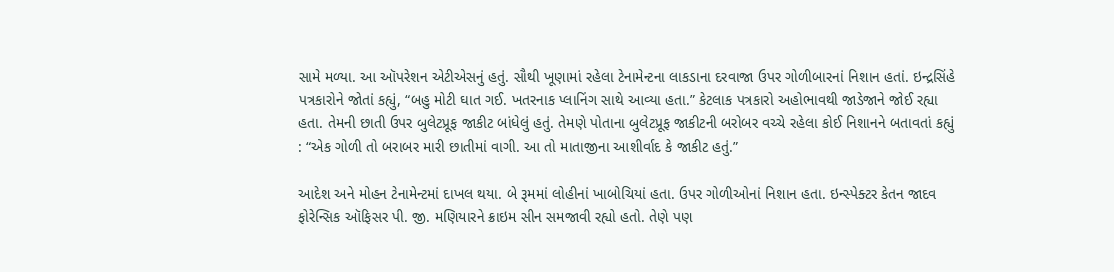સામે મળ્યા. આ ઑપરેશન એટીએસનું હતું. સૌથી ખૂણામાં રહેલા ટેનામેન્ટના લાકડાના દરવાજા ઉપર ગોળીબારનાં નિશાન હતાં. ઇન્દ્રસિંહે પત્રકારોને જોતાં કહ્યું, “બહુ મોટી ઘાત ગઈ. ખતરનાક પ્લાનિંગ સાથે આવ્યા હતા.” કેટલાક પત્રકારો અહોભાવથી જાડેજાને જોઈ રહ્યા હતા. તેમની છાતી ઉપર બુલેટપ્રૂફ જાકીટ બાંધેલું હતું. તેમણે પોતાના બુલેટપ્રૂફ જાકીટની બરોબર વચ્ચે રહેલા કોઈ નિશાનને બતાવતાં કહ્યું : “એક ગોળી તો બરાબર મારી છાતીમાં વાગી. આ તો માતાજીના આશીર્વાદ કે જાકીટ હતું.”

આદેશ અને મોહન ટેનામેન્ટમાં દાખલ થયા. બે રૂમમાં લોહીનાં ખાબોચિયાં હતા. ઉપર ગોળીઓનાં નિશાન હતા. ઇન્સ્પેક્ટર કેતન જાદવ ફોરેન્સિક ઑફિસર પી. જી. મણિયારને ક્રાઇમ સીન સમજાવી રહ્યો હતો. તેણે પણ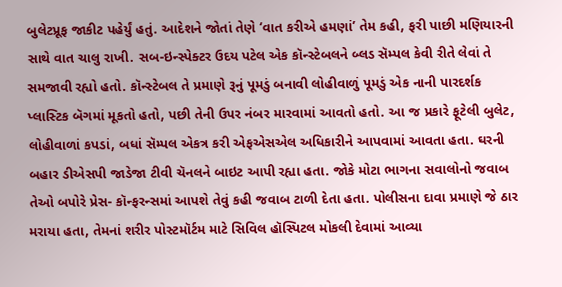બુલેટપ્રૂફ જાકીટ પહેર્યું હતું. આદેશને જોતાં તેણે ‘વાત કરીએ હમણાં’ તેમ કહી, ફરી પાછી મણિયારની સાથે વાત ચાલુ રાખી. સબ-ઇન્સ્પેક્ટર ઉદય પટેલ એક કૉન્સ્ટેબલને બ્લડ સૅમ્પલ કેવી રીતે લેવાં તે સમજાવી રહ્યો હતો. કૉન્સ્ટેબલ તે પ્રમાણે રૂનું પૂમડું બનાવી લોહીવાળું પૂમડું એક નાની પારદર્શક પ્લાસ્ટિક બૅગમાં મૂકતો હતો, પછી તેની ઉપર નંબર મારવામાં આવતો હતો. આ જ પ્રકારે ફૂટેલી બુલેટ, લોહીવાળાં કપડાં, બધાં સૅમ્પલ એકત્ર કરી એફએસએલ અધિકારીને આપવામાં આવતા હતા. ઘરની બહાર ડીએસપી જાડેજા ટીવી ચૅનલને બાઇટ આપી રહ્યા હતા. જોકે મોટા ભાગના સવાલોનો જવાબ તેઓ બપોરે પ્રેસ- કૉન્ફરન્સમાં આપશે તેવું કહી જવાબ ટાળી દેતા હતા. પોલીસના દાવા પ્રમાણે જે ઠાર મરાયા હતા, તેમનાં શરીર પોસ્ટમૉર્ટમ માટે સિવિલ હૉસ્પિટલ મોકલી દેવામાં આવ્યા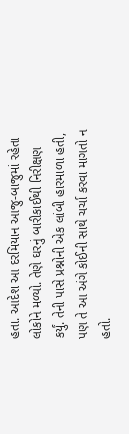હતા. આદેશ આ દરમિયાન આજુ-બાજુમાં રહેતા લોકોને મળ્યો. તેણે ઘરનું બારીકાઈથી નિરીક્ષણ કર્યું. તેની પાસે પ્રશ્નોની એક લાંબી હારમાળા હતી, પણ તે આ અંગે કોઈની સાથે ચર્ચા કરવા માગતો ન હતો.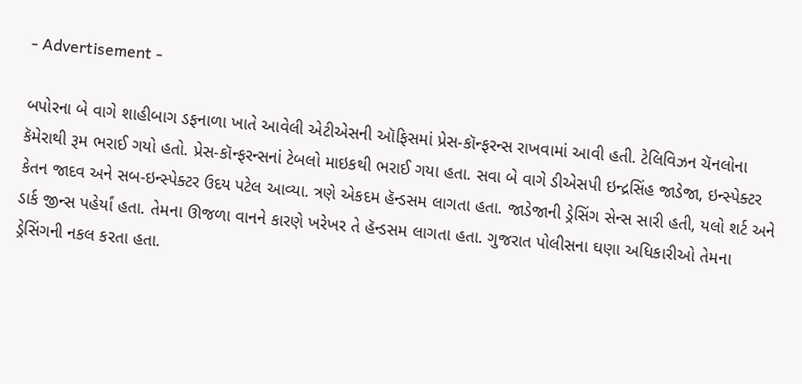- Advertisement -

બપોરના બે વાગે શાહીબાગ ડફનાળા ખાતે આવેલી એટીએસની ઑફિસમાં પ્રેસ-કૉન્ફરન્સ રાખવામાં આવી હતી. ટેલિવિઝન ચૅનલોના કૅમેરાથી રૂમ ભરાઈ ગયો હતો. પ્રેસ-કૉન્ફરન્સનાં ટેબલો માઇકથી ભરાઈ ગયા હતા. સવા બે વાગે ડીએસપી ઇન્દ્રસિંહ જાડેજા, ઇન્સ્પેક્ટર કેતન જાદવ અને સબ-ઇન્સ્પેક્ટર ઉદય પટેલ આવ્યા. ત્રણે એકદમ હૅન્ડસમ લાગતા હતા. જાડેજાની ડ્રેસિંગ સેન્સ સારી હતી, યલો શર્ટ અને ડાર્ક જીન્સ પહેર્યાં હતા. તેમના ઊજળા વાનને કારણે ખરેખર તે હૅન્ડસમ લાગતા હતા. ગુજરાત પોલીસના ઘણા અધિકારીઓ તેમના ડ્રેસિંગની નકલ કરતા હતા.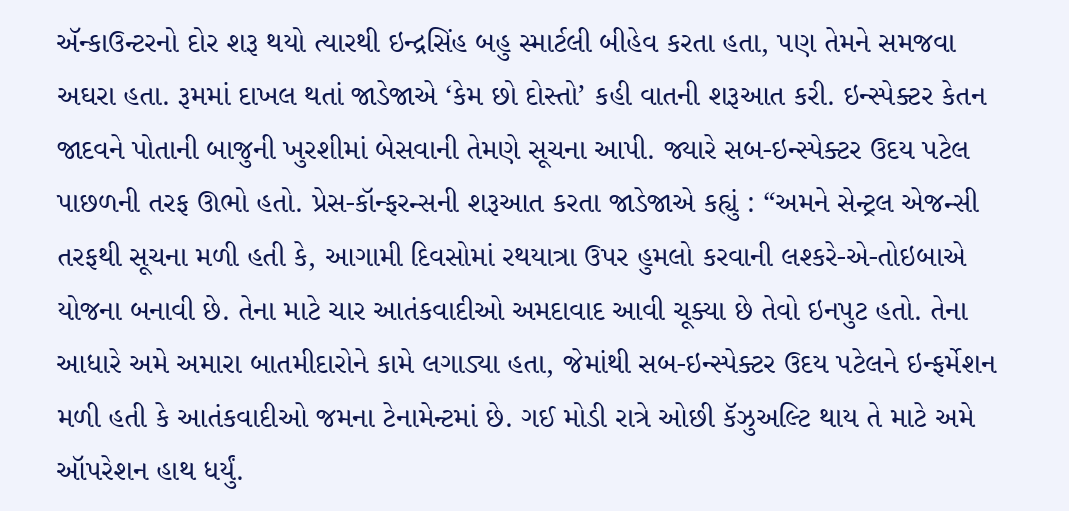ઍન્કાઉન્ટરનો દોર શરૂ થયો ત્યારથી ઇન્દ્રસિંહ બહુ સ્માર્ટલી બીહેવ કરતા હતા, પણ તેમને સમજવા અઘરા હતા. રૂમમાં દાખલ થતાં જાડેજાએ ‘કેમ છો દોસ્તો’ કહી વાતની શરૂઆત કરી. ઇન્સ્પેક્ટર કેતન જાદવને પોતાની બાજુની ખુરશીમાં બેસવાની તેમણે સૂચના આપી. જ્યારે સબ-ઇન્સ્પેક્ટર ઉદય પટેલ પાછળની તરફ ઊભો હતો. પ્રેસ-કૉન્ફરન્સની શરૂઆત કરતા જાડેજાએ કહ્યું : “અમને સેન્ટ્રલ એજન્સી તરફથી સૂચના મળી હતી કે, આગામી દિવસોમાં રથયાત્રા ઉપર હુમલો કરવાની લશ્કરે-એ-તોઇબાએ યોજના બનાવી છે. તેના માટે ચાર આતંકવાદીઓ અમદાવાદ આવી ચૂક્યા છે તેવો ઇનપુટ હતો. તેના આધારે અમે અમારા બાતમીદારોને કામે લગાડ્યા હતા, જેમાંથી સબ-ઇન્સ્પેક્ટર ઉદય પટેલને ઇન્ફર્મેશન મળી હતી કે આતંકવાદીઓ જમના ટેનામેન્ટમાં છે. ગઈ મોડી રાત્રે ઓછી કૅઝુઅલ્ટિ થાય તે માટે અમે ઑપરેશન હાથ ધર્યું.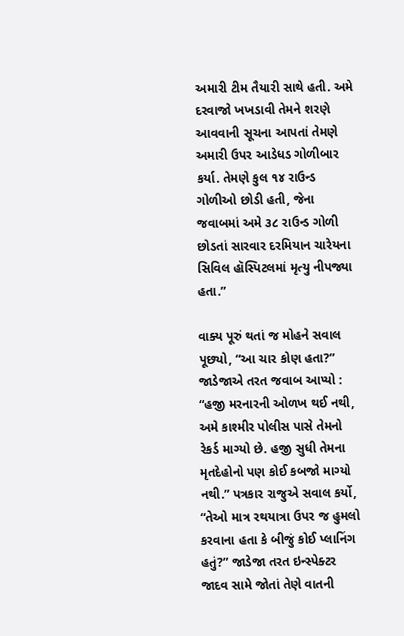અમારી ટીમ તૈયારી સાથે હતી. અમે દરવાજો ખખડાવી તેમને શરણે આવવાની સૂચના આપતાં તેમણે અમારી ઉપર આડેધડ ગોળીબાર કર્યા. તેમણે કુલ ૧૪ રાઉન્ડ ગોળીઓ છોડી હતી, જેના જવાબમાં અમે ૩૮ રાઉન્ડ ગોળી છોડતાં સારવાર દરમિયાન ચારેયના સિવિલ હૉસ્પિટલમાં મૃત્યુ નીપજ્યા હતા.”

વાક્ય પૂરું થતાં જ મોહને સવાલ પૂછ્યો, “આ ચાર કોણ હતા?” જાડેજાએ તરત જવાબ આપ્યો : “હજી મરનારની ઓળખ થઈ નથી, અમે કાશ્મીર પોલીસ પાસે તેમનો રેકર્ડ માગ્યો છે. હજી સુધી તેમના મૃતદેહોનો પણ કોઈ કબજો માગ્યો નથી.” પત્રકાર રાજુએ સવાલ કર્યો, “તેઓ માત્ર રથયાત્રા ઉપર જ હુમલો કરવાના હતા કે બીજું કોઈ પ્લાનિંગ હતું?” જાડેજા તરત ઇન્સ્પેક્ટર જાદવ સામે જોતાં તેણે વાતની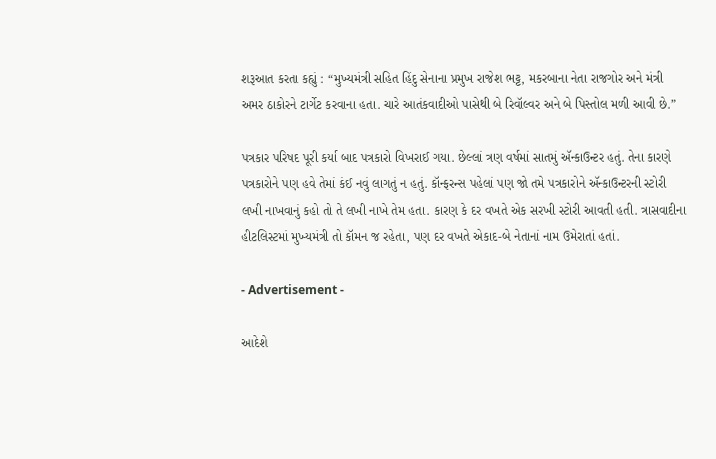શરૂઆત કરતા કહ્યું : “મુખ્યમંત્રી સહિત હિંદુ સેનાના પ્રમુખ રાજેશ ભટ્ટ, મકરબાના નેતા રાજગોર અને મંત્રી અમર ઠાકોરને ટાર્ગેટ કરવાના હતા. ચારે આતંકવાદીઓ પાસેથી બે રિવૉલ્વર અને બે પિસ્તોલ મળી આવી છે.”

પત્રકાર પરિષદ પૂરી કર્યા બાદ પત્રકારો વિખરાઈ ગયા. છેલ્લાં ત્રણ વર્ષમાં સાતમું ઍન્કાઉન્ટર હતું. તેના કારણે પત્રકારોને પણ હવે તેમાં કંઈ નવું લાગતું ન હતું. કૉન્ફરન્સ પહેલાં પણ જો તમે પત્રકારોને ઍન્કાઉન્ટરની સ્ટોરી લખી નાખવાનું કહો તો તે લખી નાખે તેમ હતા. કારણ કે દર વખતે એક સરખી સ્ટોરી આવતી હતી. ત્રાસવાદીના હીટલિસ્ટમાં મુખ્યમંત્રી તો કૉમન જ રહેતા, પણ દર વખતે એકાદ-બે નેતાનાં નામ ઉમેરાતાં હતાં.

- Advertisement -

આદેશે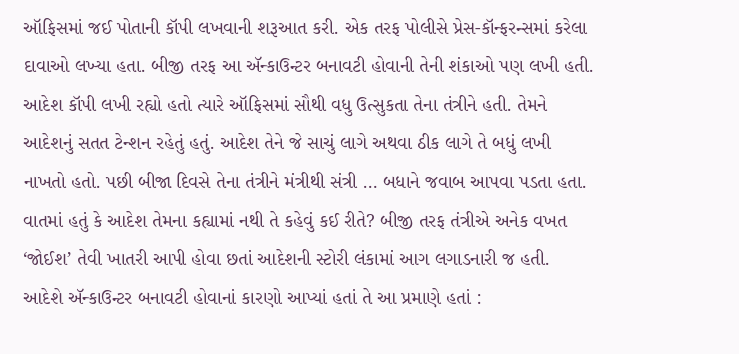ઑફિસમાં જઈ પોતાની કૉપી લખવાની શરૂઆત કરી. એક તરફ પોલીસે પ્રેસ-કૉન્ફરન્સમાં કરેલા દાવાઓ લખ્યા હતા. બીજી તરફ આ ઍન્કાઉન્ટર બનાવટી હોવાની તેની શંકાઓ પણ લખી હતી. આદેશ કૉપી લખી રહ્યો હતો ત્યારે ઑફિસમાં સૌથી વધુ ઉત્સુકતા તેના તંત્રીને હતી. તેમને આદેશનું સતત ટેન્શન રહેતું હતું. આદેશ તેને જે સાચું લાગે અથવા ઠીક લાગે તે બધું લખી નાખતો હતો. પછી બીજા દિવસે તેના તંત્રીને મંત્રીથી સંત્રી … બધાને જવાબ આપવા પડતા હતા. વાતમાં હતું કે આદેશ તેમના કહ્યામાં નથી તે કહેવું કઈ રીતે? બીજી તરફ તંત્રીએ અનેક વખત ‘જોઈશ’ તેવી ખાતરી આપી હોવા છતાં આદેશની સ્ટોરી લંકામાં આગ લગાડનારી જ હતી. આદેશે ઍન્કાઉન્ટર બનાવટી હોવાનાં કારણો આપ્યાં હતાં તે આ પ્રમાણે હતાં :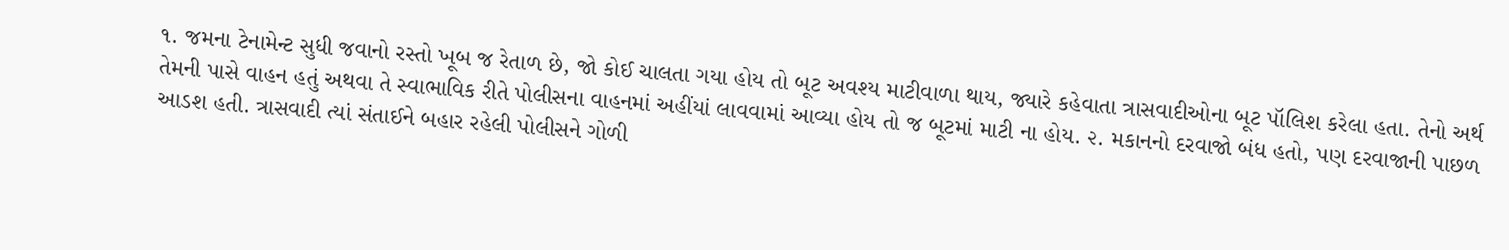૧. જમના ટેનામેન્ટ સુધી જવાનો રસ્તો ખૂબ જ રેતાળ છે, જો કોઈ ચાલતા ગયા હોય તો બૂટ અવશ્ય માટીવાળા થાય, જ્યારે કહેવાતા ત્રાસવાદીઓના બૂટ પૉલિશ કરેલા હતા. તેનો અર્થ તેમની પાસે વાહન હતું અથવા તે સ્વાભાવિક રીતે પોલીસના વાહનમાં અહીંયાં લાવવામાં આવ્યા હોય તો જ બૂટમાં માટી ના હોય. ૨. મકાનનો દરવાજો બંધ હતો, પણ દરવાજાની પાછળ આડશ હતી. ત્રાસવાદી ત્યાં સંતાઈને બહાર રહેલી પોલીસને ગોળી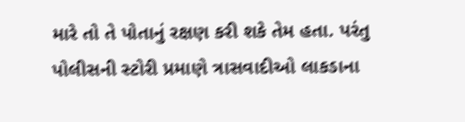મારે તો તે પોતાનું રક્ષણ કરી શકે તેમ હતા. પરંતુ પોલીસની સ્ટોરી પ્રમાણે ત્રાસવાદીઓ લાકડાના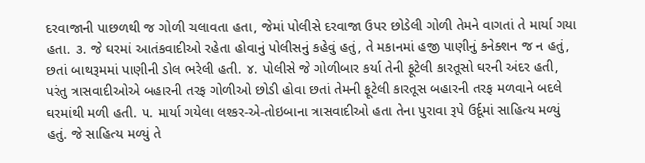દરવાજાની પાછળથી જ ગોળી ચલાવતા હતા, જેમાં પોલીસે દરવાજા ઉપર છોડેલી ગોળી તેમને વાગતાં તે માર્યા ગયા હતા. ૩. જે ઘરમાં આતંકવાદીઓ રહેતા હોવાનું પોલીસનું કહેવું હતું, તે મકાનમાં હજી પાણીનું કનેક્શન જ ન હતું, છતાં બાથરૂમમાં પાણીની ડોલ ભરેલી હતી. ૪. પોલીસે જે ગોળીબાર કર્યા તેની ફૂટેલી કારતૂસો ઘરની અંદર હતી, પરંતુ ત્રાસવાદીઓએ બહારની તરફ ગોળીઓ છોડી હોવા છતાં તેમની ફૂટેલી કારતૂસ બહારની તરફ મળવાને બદલે ઘરમાંથી મળી હતી. ૫. માર્યા ગયેલા લશ્કર-એ-તોઇબાના ત્રાસવાદીઓ હતા તેના પુરાવા રૂપે ઉર્દૂમાં સાહિત્ય મળ્યું હતું. જે સાહિત્ય મળ્યું તે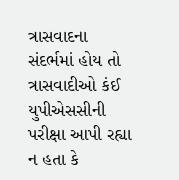ત્રાસવાદના સંદર્ભમાં હોય તો ત્રાસવાદીઓ કંઈ યુપીએસસીની પરીક્ષા આપી રહ્યા ન હતા કે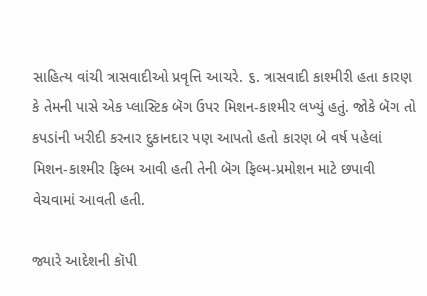સાહિત્ય વાંચી ત્રાસવાદીઓ પ્રવૃત્તિ આચરે. ૬. ત્રાસવાદી કાશ્મીરી હતા કારણ કે તેમની પાસે એક પ્લાસ્ટિક બૅગ ઉપર મિશન-કાશ્મીર લખ્યું હતું. જોકે બૅગ તો કપડાંની ખરીદી કરનાર દુકાનદાર પણ આપતો હતો કારણ બે વર્ષ પહેલાં મિશન-કાશ્મીર ફિલ્મ આવી હતી તેની બૅગ ફિલ્મ-પ્રમોશન માટે છપાવી વેચવામાં આવતી હતી.

જ્યારે આદેશની કૉપી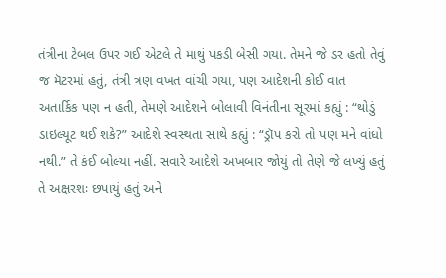તંત્રીના ટેબલ ઉપર ગઈ એટલે તે માથું પકડી બેસી ગયા. તેમને જે ડર હતો તેવું જ મૅટરમાં હતું, તંત્રી ત્રણ વખત વાંચી ગયા, પણ આદેશની કોઈ વાત અતાર્કિક પણ ન હતી, તેમણે આદેશને બોલાવી વિનંતીના સૂરમાં કહ્યું : “થોડું ડાઇલ્યૂટ થઈ શકે?” આદેશે સ્વસ્થતા સાથે કહ્યું : “ડ્રૉપ કરો તો પણ મને વાંધો નથી.” તે કંઈ બોલ્યા નહીં. સવારે આદેશે અખબાર જોયું તો તેણે જે લખ્યું હતું તે અક્ષરશઃ છપાયું હતું અને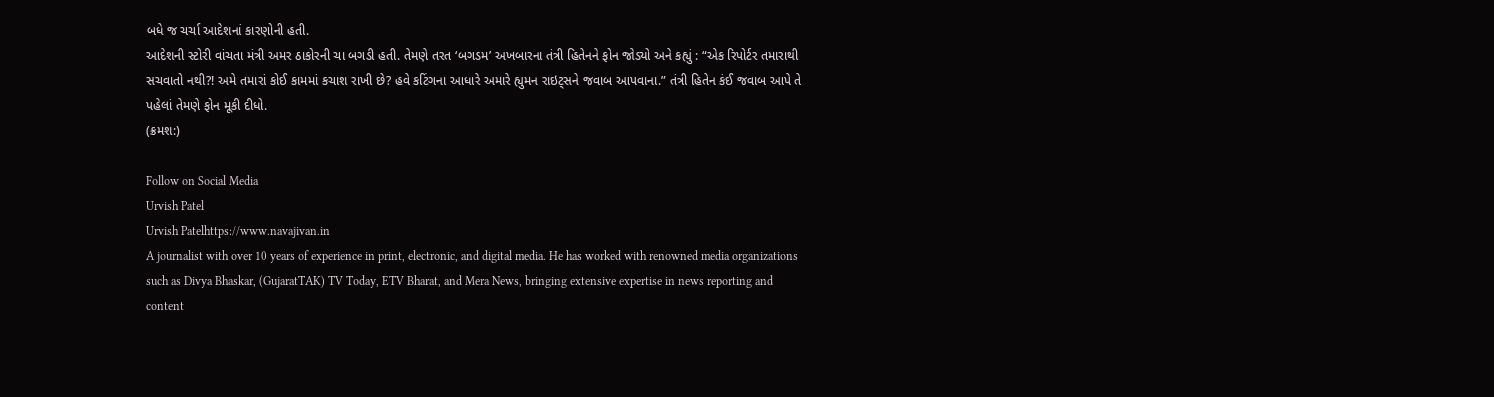બધે જ ચર્ચા આદેશનાં કારણોની હતી.
આદેશની સ્ટોરી વાંચતા મંત્રી અમર ઠાકોરની ચા બગડી હતી. તેમણે તરત ‘બગડમ’ અખબારના તંત્રી હિતેનને ફોન જોડ્યો અને કહ્યું : “એક રિપોર્ટર તમારાથી સચવાતો નથી?! અમે તમારાં કોઈ કામમાં કચાશ રાખી છે? હવે કટિંગના આધારે અમારે હ્યુમન રાઇટ્સને જવાબ આપવાના.” તંત્રી હિતેન કંઈ જવાબ આપે તે પહેલાં તેમણે ફોન મૂકી દીધો.
(ક્રમશ:)

Follow on Social Media
Urvish Patel
Urvish Patelhttps://www.navajivan.in
A journalist with over 10 years of experience in print, electronic, and digital media. He has worked with renowned media organizations such as Divya Bhaskar, (GujaratTAK) TV Today, ETV Bharat, and Mera News, bringing extensive expertise in news reporting and content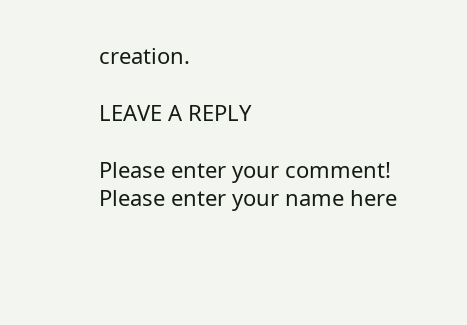creation.

LEAVE A REPLY

Please enter your comment!
Please enter your name here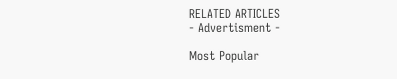RELATED ARTICLES
- Advertisment -

Most Popular